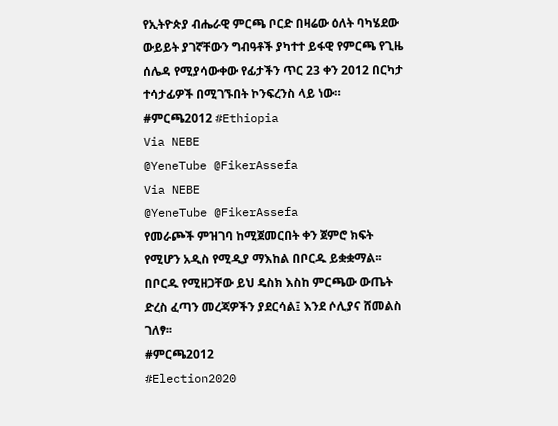የኢትዮጵያ ብሔራዊ ምርጫ ቦርድ በዛሬው ዕለት ባካሄደው ውይይት ያገኛቸውን ግብዓቶች ያካተተ ይፋዊ የምርጫ የጊዜ ሰሌዳ የሚያሳውቀው የፊታችን ጥር 23 ቀን 2012 በርካታ ተሳታፊዎች በሚገኙበት ኮንፍረንስ ላይ ነው። #ምርጫ2012 #Ethiopia
Via NEBE
@YeneTube @FikerAssefa
Via NEBE
@YeneTube @FikerAssefa
የመራጮች ምዝገባ ከሚጀመርበት ቀን ጀምሮ ክፍት የሚሆን አዲስ የሚዲያ ማእከል በቦርዱ ይቋቋማል፡፡ በቦርዱ የሚዘጋቸው ይህ ዴስክ እስከ ምርጫው ውጤት ድረስ ፈጣን መረጃዎችን ያደርሳል፤ እንደ ሶሊያና ሸመልስ ገለፃ፡፡
#ምርጫ2012
#Election2020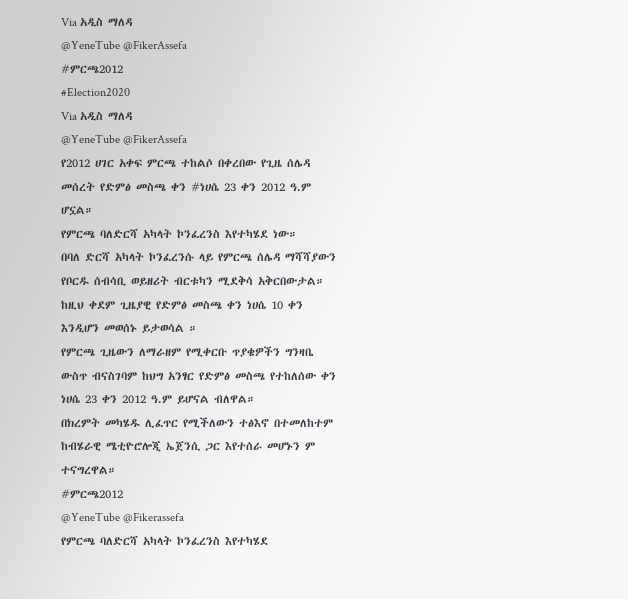Via አዲስ ማለዳ
@YeneTube @FikerAssefa
#ምርጫ2012
#Election2020
Via አዲስ ማለዳ
@YeneTube @FikerAssefa
የ2012 ሀገር አቀፍ ምርጫ ተከልሶ በቀረበው የጊዜ ሰሌዳ መሰረት የድምፅ መስጫ ቀን #ነሀሴ 23 ቀን 2012 ዓ.ም ሆኗል።
የምርጫ ባለድርሻ አካላት ኮንፈረንስ እየተካሄደ ነው።
በባለ ድርሻ አካላት ኮንፈረንሱ ላይ የምርጫ ሰሌዳ ማሻሻያውን የቦርዱ ሰብሳቢ ወይዘሪት ብርቱካን ሚደቅሳ አቅርበውታል።
ከዚህ ቀደም ጊዜያዊ የድምፅ መስጫ ቀን ነሀሴ 10 ቀን እንዲሆን መወሰኑ ይታወሳል ።
የምርጫ ጊዜውን ለማራዘም የሚቀርቡ ጥያቄዎችን ግንዛቤ ውስጥ ብናስገባም ከህግ አንፃር የድምፅ መስጫ የተከለሰው ቀን ነሀሴ 23 ቀን 2012 ዓ.ም ይሆናል ብለዋል።
በክረምት መካሄዱ ሊፈጥር የሚችለውን ተፅእኖ በተመለከተም ከብሄራዊ ሜቲዮሮሎጂ ኤጀንሲ ጋር እየተሰራ መሆኑን ም ተናግረዋል።
#ምርጫ2012
@YeneTube @Fikerassefa
የምርጫ ባለድርሻ አካላት ኮንፈረንስ እየተካሄደ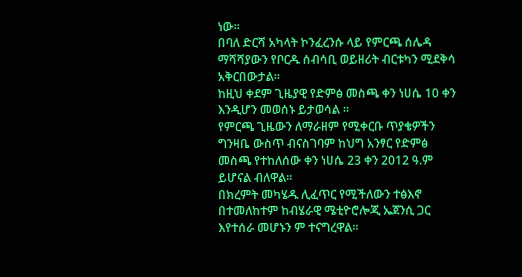ነው።
በባለ ድርሻ አካላት ኮንፈረንሱ ላይ የምርጫ ሰሌዳ ማሻሻያውን የቦርዱ ሰብሳቢ ወይዘሪት ብርቱካን ሚደቅሳ አቅርበውታል።
ከዚህ ቀደም ጊዜያዊ የድምፅ መስጫ ቀን ነሀሴ 10 ቀን እንዲሆን መወሰኑ ይታወሳል ።
የምርጫ ጊዜውን ለማራዘም የሚቀርቡ ጥያቄዎችን ግንዛቤ ውስጥ ብናስገባም ከህግ አንፃር የድምፅ መስጫ የተከለሰው ቀን ነሀሴ 23 ቀን 2012 ዓ.ም ይሆናል ብለዋል።
በክረምት መካሄዱ ሊፈጥር የሚችለውን ተፅእኖ በተመለከተም ከብሄራዊ ሜቲዮሮሎጂ ኤጀንሲ ጋር እየተሰራ መሆኑን ም ተናግረዋል።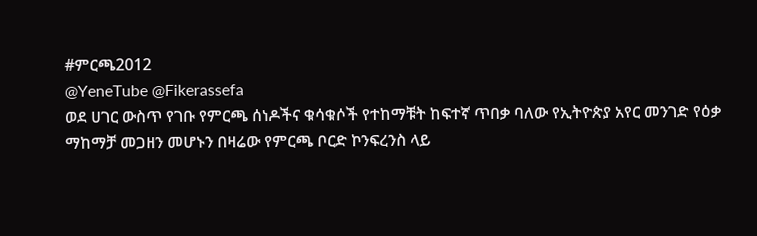#ምርጫ2012
@YeneTube @Fikerassefa
ወደ ሀገር ውስጥ የገቡ የምርጫ ሰነዶችና ቁሳቁሶች የተከማቹት ከፍተኛ ጥበቃ ባለው የኢትዮጵያ አየር መንገድ የዕቃ ማከማቻ መጋዘን መሆኑን በዛሬው የምርጫ ቦርድ ኮንፍረንስ ላይ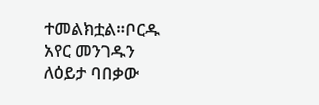ተመልክቷል።ቦርዱ አየር መንገዱን ለዕይታ ባበቃው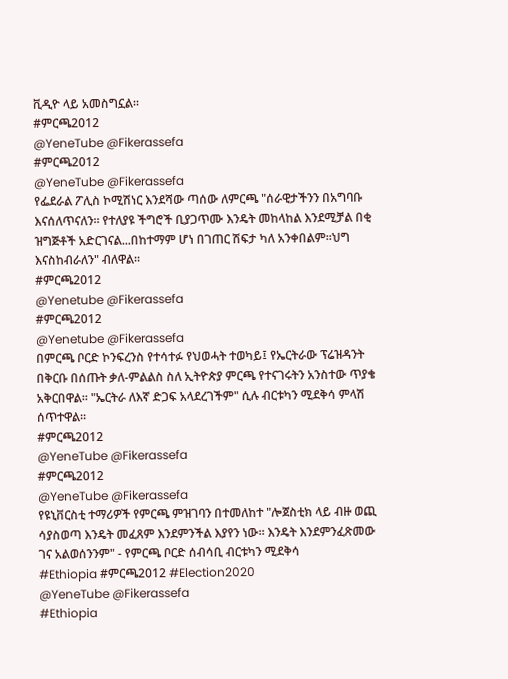ቪዲዮ ላይ አመስግኗል።
#ምርጫ2012
@YeneTube @Fikerassefa
#ምርጫ2012
@YeneTube @Fikerassefa
የፌደራል ፖሊስ ኮሚሽነር እንደሻው ጣሰው ለምርጫ "ሰራዊታችንን በአግባቡ እናሰለጥናለን። የተለያዩ ችግሮች ቢያጋጥሙ እንዴት መከላከል እንደሚቻል በቂ ዝግጅቶች አድርገናል...በከተማም ሆነ በገጠር ሽፍታ ካለ አንቀበልም።ህግ እናስከብራለን" ብለዋል።
#ምርጫ2012
@Yenetube @Fikerassefa
#ምርጫ2012
@Yenetube @Fikerassefa
በምርጫ ቦርድ ኮንፍረንስ የተሳተፉ የህወሓት ተወካይ፤ የኤርትራው ፕሬዝዳንት በቅርቡ በሰጡት ቃለ-ምልልስ ስለ ኢትዮጵያ ምርጫ የተናገሩትን አንስተው ጥያቄ አቅርበዋል። "ኤርትራ ለእኛ ድጋፍ አላደረገችም" ሲሉ ብርቱካን ሚደቅሳ ምላሽ ሰጥተዋል።
#ምርጫ2012
@YeneTube @Fikerassefa
#ምርጫ2012
@YeneTube @Fikerassefa
የዩኒቨርስቲ ተማሪዎች የምርጫ ምዝገባን በተመለከተ "ሎጀስቲክ ላይ ብዙ ወጪ ሳያስወጣ እንዴት መፈጸም እንደምንችል እያየን ነው። እንዴት እንደምንፈጽመው ገና አልወሰንንም" - የምርጫ ቦርድ ሰብሳቢ ብርቱካን ሚደቅሳ
#Ethiopia #ምርጫ2012 #Election2020
@YeneTube @Fikerassefa
#Ethiopia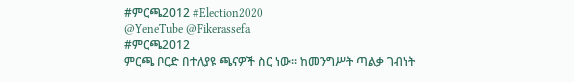#ምርጫ2012 #Election2020
@YeneTube @Fikerassefa
#ምርጫ2012
ምርጫ ቦርድ በተለያዩ ጫናዎች ስር ነው። ከመንግሥት ጣልቃ ገብነት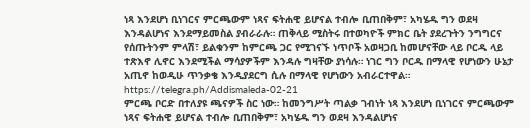ነጻ እንደሆነ ቢነገርና ምርጫውም ነጻና ፍትሐዊ ይሆናል ተብሎ ቢጠበቅም፣ አካሄዱ ግን ወደዛ እንዳልሆነና እንደማይመስል ያብራራሉ። ጠቅላይ ሚስትሩ በተወካዮች ምክር ቤት ያደረጉትን ንግግርና የሰጡትንም ምላሽ፣ ይልቁንም ከምርጫ ጋር የሚገናኙ ነጥቦች አወዛጋቢ ከመሆናቸው ላይ ቦርዱ ላይ ተጽእኖ ሊኖር እንደሚችል ማሳያዎችም እንዳሉ ግዛቸው ያነሳሉ። ነገር ግን ቦርዱ በማላዊ የሆነውን ሁኔታ አጢኖ ከወዲሁ ጥንቃቄ እንዲያደርግ ሲሉ በማላዊ የሆነውን አብራርተዋል።
https://telegra.ph/Addismaleda-02-21
ምርጫ ቦርድ በተለያዩ ጫናዎች ስር ነው። ከመንግሥት ጣልቃ ገብነት ነጻ እንደሆነ ቢነገርና ምርጫውም ነጻና ፍትሐዊ ይሆናል ተብሎ ቢጠበቅም፣ አካሄዱ ግን ወደዛ እንዳልሆነና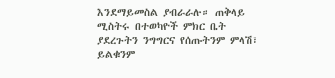እንደማይመስል ያብራራሉ። ጠቅላይ ሚስትሩ በተወካዮች ምክር ቤት ያደረጉትን ንግግርና የሰጡትንም ምላሽ፣ ይልቁንም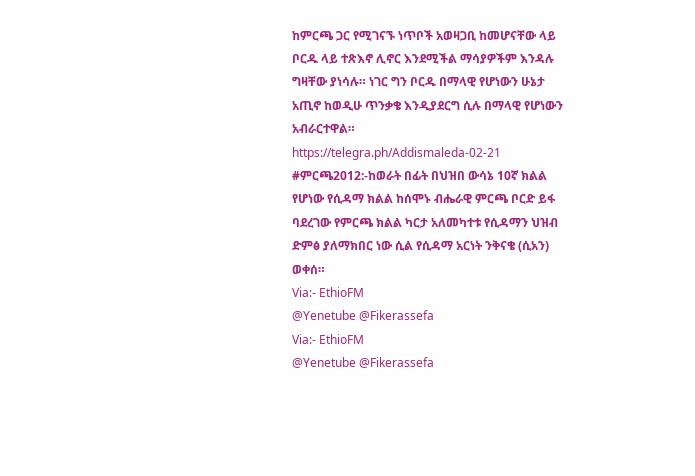ከምርጫ ጋር የሚገናኙ ነጥቦች አወዛጋቢ ከመሆናቸው ላይ ቦርዱ ላይ ተጽእኖ ሊኖር እንደሚችል ማሳያዎችም እንዳሉ ግዛቸው ያነሳሉ። ነገር ግን ቦርዱ በማላዊ የሆነውን ሁኔታ አጢኖ ከወዲሁ ጥንቃቄ እንዲያደርግ ሲሉ በማላዊ የሆነውን አብራርተዋል።
https://telegra.ph/Addismaleda-02-21
#ምርጫ2012:-ከወራት በፊት በህዝበ ውሳኔ 10ኛ ክልል የሆነው የሲዳማ ክልል ከሰሞኑ ብሔራዊ ምርጫ ቦርድ ይፋ ባደረገው የምርጫ ክልል ካርታ አለመካተቱ የሲዳማን ህዝብ ድምፅ ያለማክበር ነው ሲል የሲዳማ አርነት ንቅናቄ (ሲአን) ወቀሰ።
Via:- EthioFM
@Yenetube @Fikerassefa
Via:- EthioFM
@Yenetube @Fikerassefa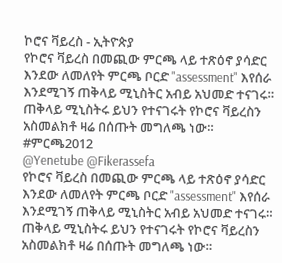ኮሮና ቫይረስ - ኢትዮጵያ
የኮሮና ቫይረስ በመጪው ምርጫ ላይ ተጽዕኖ ያሳድር እንደው ለመለየት ምርጫ ቦርድ "assessment" እየሰራ እንደሚገኝ ጠቅላይ ሚኒስትር አብይ አህመድ ተናገሩ። ጠቅላይ ሚኒስትሩ ይህን የተናገሩት የኮሮና ቫይረስን አስመልክቶ ዛሬ በሰጡት መግለጫ ነው።
#ምርጫ2012
@Yenetube @Fikerassefa
የኮሮና ቫይረስ በመጪው ምርጫ ላይ ተጽዕኖ ያሳድር እንደው ለመለየት ምርጫ ቦርድ "assessment" እየሰራ እንደሚገኝ ጠቅላይ ሚኒስትር አብይ አህመድ ተናገሩ። ጠቅላይ ሚኒስትሩ ይህን የተናገሩት የኮሮና ቫይረስን አስመልክቶ ዛሬ በሰጡት መግለጫ ነው።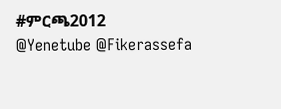#ምርጫ2012
@Yenetube @Fikerassefa